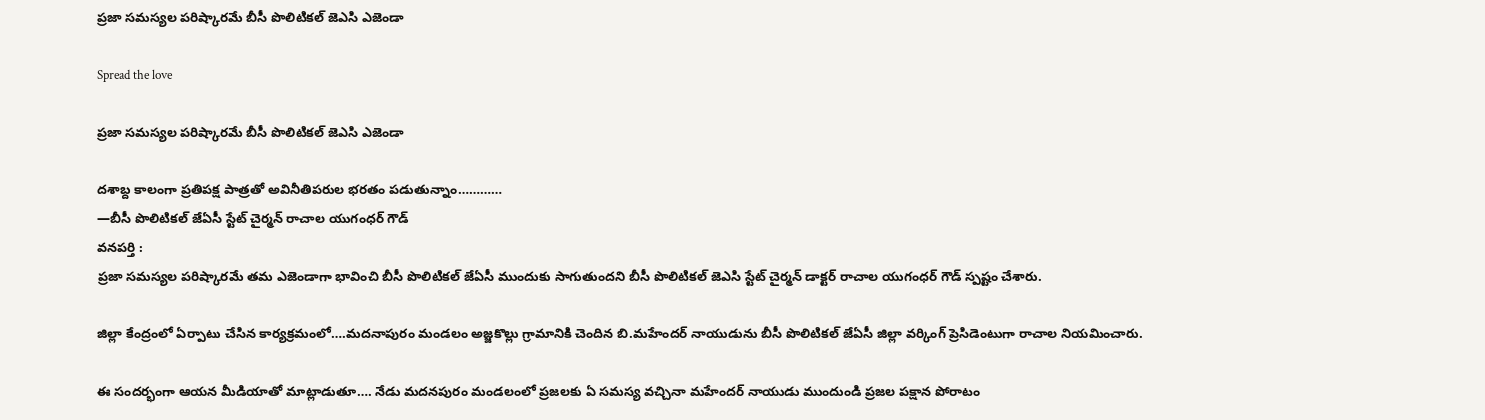ప్రజా సమస్యల పరిష్కారమే బీసీ పొలిటికల్ జెఎసి ఎజెండా

Spread the love

ప్రజా సమస్యల పరిష్కారమే బీసీ పొలిటికల్ జెఎసి ఎజెండా

దశాబ్ద కాలంగా ప్రతిపక్ష పాత్రతో అవినీతిపరుల భరతం పడుతున్నాం…………
—బీసీ పొలిటికల్ జేఏసీ స్టేట్ చైర్మన్ రాచాల యుగంధర్ గౌడ్
వనపర్తి :
ప్రజా సమస్యల పరిష్కారమే తమ ఎజెండాగా భావించి బీసీ పొలిటికల్ జేఏసీ ముందుకు సాగుతుందని బీసీ పొలిటికల్ జెఎసి స్టేట్ చైర్మన్ డాక్టర్ రాచాల యుగంధర్ గౌడ్ స్పష్టం చేశారు.

జిల్లా కేంద్రంలో ఏర్పాటు చేసిన కార్యక్రమంలో….మదనాపురం మండలం అజ్జకొల్లు గ్రామానికి చెందిన బి.మహేందర్ నాయుడును బీసీ పొలిటికల్ జేఏసీ జిల్లా వర్కింగ్ ప్రెసిడెంటుగా రాచాల నియమించారు.

ఈ సందర్భంగా ఆయన మీడియాతో మాట్లాడుతూ…. నేడు మదనపురం మండలంలో ప్రజలకు ఏ సమస్య వచ్చినా మహేందర్ నాయుడు ముందుండి ప్రజల పక్షాన పోరాటం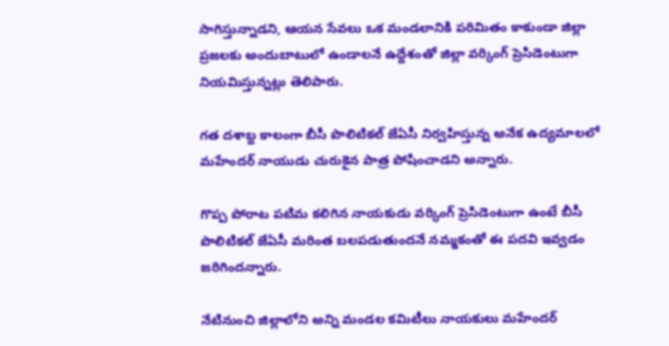సాగిస్తున్నాడని, ఆయన సేవలు ఒక మండలానికి పరిమితం కాకుండా జిల్లా ప్రజలకు అందుబాటులో ఉండాలనే ఉద్దేశంతో జిల్లా వర్కింగ్ ప్రెసిడెంటుగా నియమిస్తున్నట్లు తెలిపారు.

గత దశాబ్ద కాలంగా బీసీ పొలిటికల్ జేఏసీ నిర్వహిస్తున్న అనేక ఉద్యమాలలో మహేందర్ నాయుడు చురుకైన పాత్ర పోషించాడని అన్నారు.

గొప్ప పోరాట పటిమ కలిగిన నాయకుడు వర్కింగ్ ప్రెసిడెంటుగా ఉంటే బీసీ పొలిటికల్ జేఏసీ మరింత బలపడుతుందనే నమ్మకంతో ఈ పదవి ఇవ్వడం జరిగిందన్నారు.

నేటినుంచి జిల్లాలోని అన్ని మండల కమిటీలు నాయకులు మహేందర్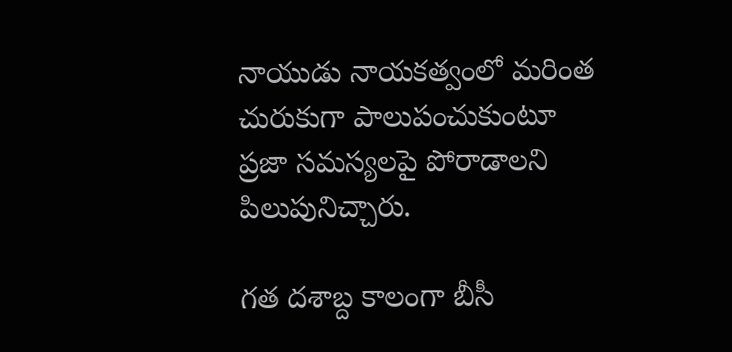నాయుడు నాయకత్వంలో మరింత చురుకుగా పాలుపంచుకుంటూ ప్రజా సమస్యలపై పోరాడాలని పిలుపునిచ్చారు.

గత దశాబ్ద కాలంగా బీసీ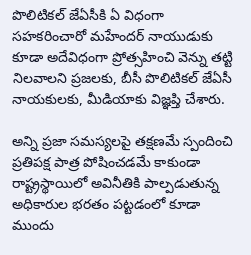పొలిటికల్ జేఏసీకి ఏ విధంగా సహకరించారో మహేందర్ నాయుడుకు కూడా అదేవిధంగా ప్రోత్సహించి వెన్ను తట్టి నిలవాలని ప్రజలకు, బీసీ పొలిటికల్ జేఏసీ నాయకులకు, మీడియాకు విజ్ఞప్తి చేశారు.

అన్ని ప్రజా సమస్యలపై తక్షణమే స్పందించి ప్రతిపక్ష పాత్ర పోషించడమే కాకుండా రాష్ట్రస్థాయిలో అవినీతికి పాల్పడుతున్న అధికారుల భరతం పట్టడంలో కూడా ముందు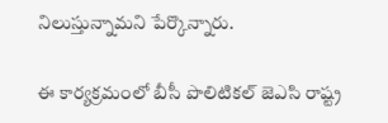నిలుస్తున్నామని పేర్కొన్నారు.

ఈ కార్యక్రమంలో బీసీ పొలిటికల్ జెఎసి రాష్ట్ర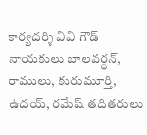కార్యదర్శి వివి గౌడ్ నాయకులు బాలవర్ధన్, రాములు, కురుమూర్తి, ఉదయ్, రమేష్ తదితరులు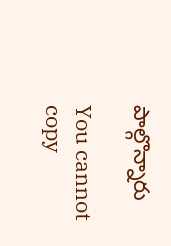పాల్గొన్నారు

You cannot copy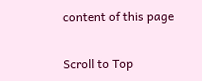content of this page

Scroll to Top